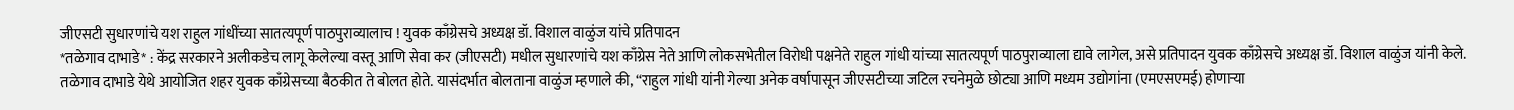जीएसटी सुधारणांचे यश राहुल गांधींच्या सातत्यपूर्ण पाठपुराव्यालाच ! युवक काँग्रेसचे अध्यक्ष डॉ. विशाल वाळुंज यांचे प्रतिपादन
*तळेगाव दाभाडे* : केंद्र सरकारने अलीकडेच लागू केलेल्या वस्तू आणि सेवा कर (जीएसटी) मधील सुधारणांचे यश काँग्रेस नेते आणि लोकसभेतील विरोधी पक्षनेते राहुल गांधी यांच्या सातत्यपूर्ण पाठपुराव्याला द्यावे लागेल, असे प्रतिपादन युवक काँग्रेसचे अध्यक्ष डॉ. विशाल वाळुंज यांनी केले.
तळेगाव दाभाडे येथे आयोजित शहर युवक काँग्रेसच्या बैठकीत ते बोलत होते. यासंदर्भात बोलताना वाळुंज म्हणाले की, “राहुल गांधी यांनी गेल्या अनेक वर्षापासून जीएसटीच्या जटिल रचनेमुळे छोट्या आणि मध्यम उद्योगांना (एमएसएमई) होणाऱ्या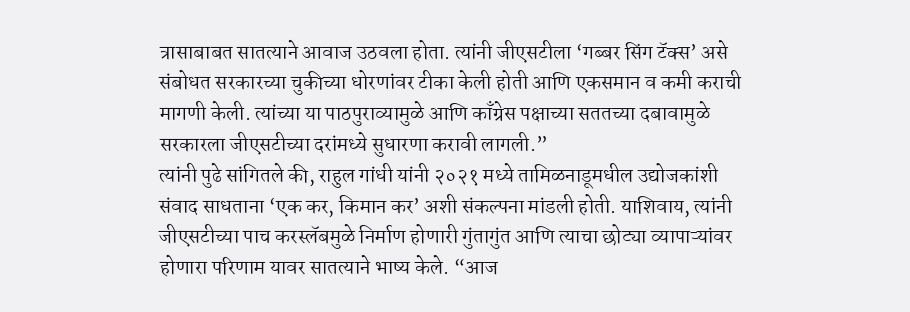त्रासाबाबत सातत्याने आवाज उठवला होता. त्यांनी जीएसटीला ‘गब्बर सिंग टॅक्स’ असे संबोधत सरकारच्या चुकीच्या धोरणांवर टीका केली होती आणि एकसमान व कमी कराची मागणी केली. त्यांच्या या पाठपुराव्यामुळे आणि काँग्रेस पक्षाच्या सततच्या दबावामुळे सरकारला जीएसटीच्या दरांमध्ये सुधारणा करावी लागली.”
त्यांनी पुढे सांगितले की, राहुल गांधी यांनी २०२१ मध्ये तामिळनाडूमधील उद्योजकांशी संवाद साधताना ‘एक कर, किमान कर’ अशी संकल्पना मांडली होती. याशिवाय, त्यांनी जीएसटीच्या पाच करस्लॅबमुळे निर्माण होणारी गुंतागुंत आणि त्याचा छोट्या व्यापाऱ्यांवर होणारा परिणाम यावर सातत्याने भाष्य केले. “आज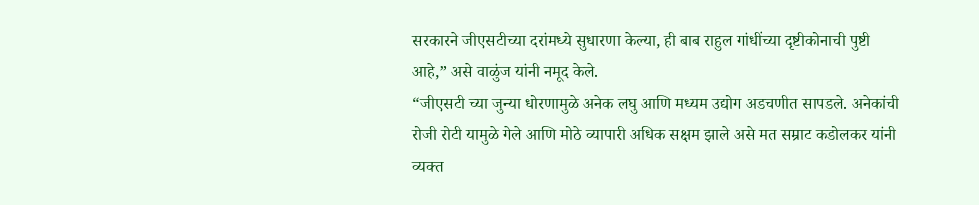सरकारने जीएसटीच्या दरांमध्ये सुधारणा केल्या, ही बाब राहुल गांधींच्या दृष्टीकोनाची पुष्टी आहे,” असे वाळुंज यांनी नमूद केले.
“जीएसटी च्या जुन्या धोरणामुळे अनेक लघु आणि मध्यम उद्योग अडचणीत सापडले. अनेकांची रोजी रोटी यामुळे गेले आणि मोठे व्यापारी अधिक सक्षम झाले असे मत सम्राट कडोलकर यांनी व्यक्त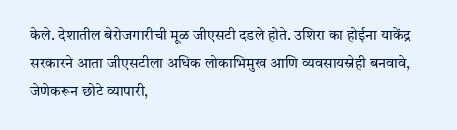केले. देशातील बेरोजगारीची मूळ जीएसटी दडले होते. उशिरा का होईना याकेंद्र सरकारने आता जीएसटीला अधिक लोकाभिमुख आणि व्यवसायस्नेही बनवावे, जेणेकरून छोटे व्यापारी,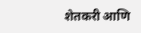शेतकरी आणि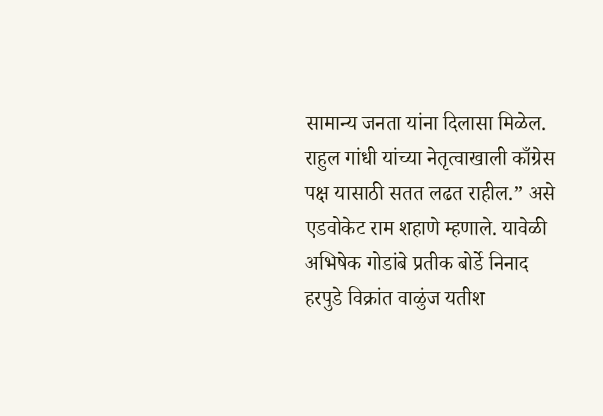सामान्य जनता यांना दिलासा मिळेल. राहुल गांधी यांच्या नेतृत्वाखाली काँग्रेस पक्ष यासाठी सतत लढत राहील.” असे एडवोकेट राम शहाणे म्हणाले. यावेळी अभिषेक गोडांबे प्रतीक बोर्डे निनाद हरपुडे विक्रांत वाळुंज यतीश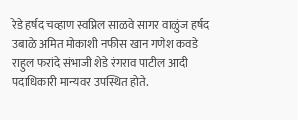रेडे हर्षद चव्हाण स्वप्निल साळवे सागर वाळुंज हर्षद उबाळे अमित मोकाशी नफीस खान गणेश कवडे राहुल फरांदे संभाजी शेडे रंगराव पाटील आदी पदाधिकारी मान्यवर उपस्थित होते.